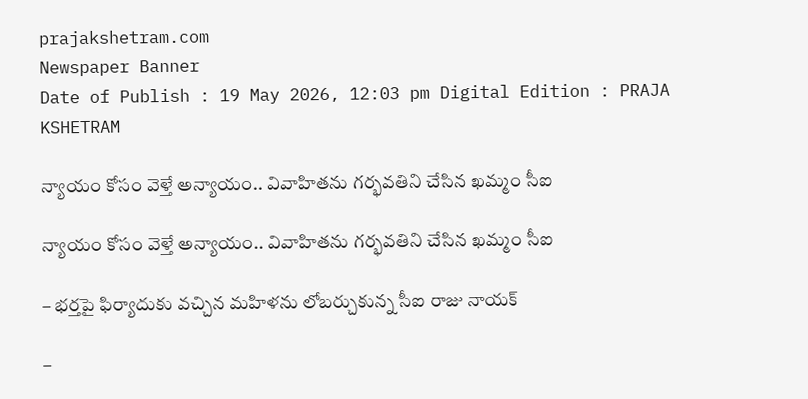prajakshetram.com
Newspaper Banner
Date of Publish : 19 May 2026, 12:03 pm Digital Edition : PRAJA KSHETRAM

న్యాయం కోసం వెళ్తే అన్యాయం.. వివాహితను గర్భవతిని చేసిన ఖమ్మం సీఐ

న్యాయం కోసం వెళ్తే అన్యాయం.. వివాహితను గర్భవతిని చేసిన ఖమ్మం సీఐ

– భర్తపై ఫిర్యాదుకు వచ్చిన మహిళను లోబర్చుకున్న సీఐ రాజు నాయక్

–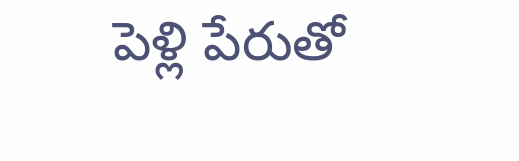పెళ్లి పేరుతో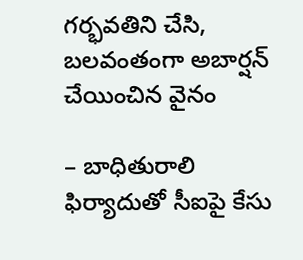గర్భవతిని చేసి, బలవంతంగా అబార్షన్ చేయించిన వైనం

– బాధితురాలి ఫిర్యాదుతో సీఐపై కేసు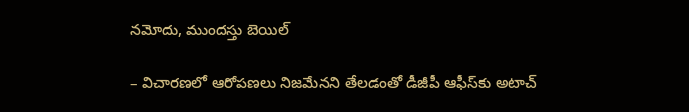నమోదు, ముందస్తు బెయిల్

– విచారణలో ఆరోపణలు నిజమేనని తేలడంతో డీజీపీ ఆఫీస్‌కు అటాచ్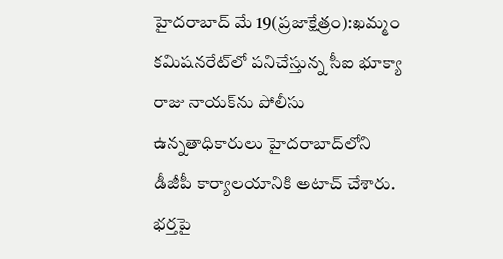హైదరాబాద్ మే 19(ప్రజాక్షేత్రం):ఖమ్మం కమిషనరేట్‌లో పనిచేస్తున్న సీఐ భూక్యా రాజు నాయక్‌ను పోలీసు ఉన్నతాధికారులు హైదరాబాద్‌లోని డీజీపీ కార్యాలయానికి అటాచ్ చేశారు. భర్తపై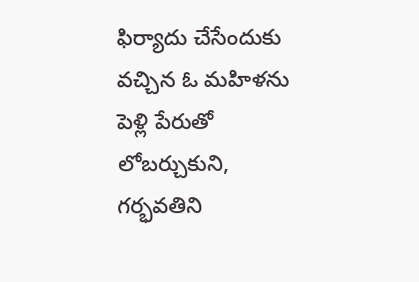ఫిర్యాదు చేసేందుకు వచ్చిన ఓ మహిళను పెళ్లి పేరుతో లోబర్చుకుని, గర్భవతిని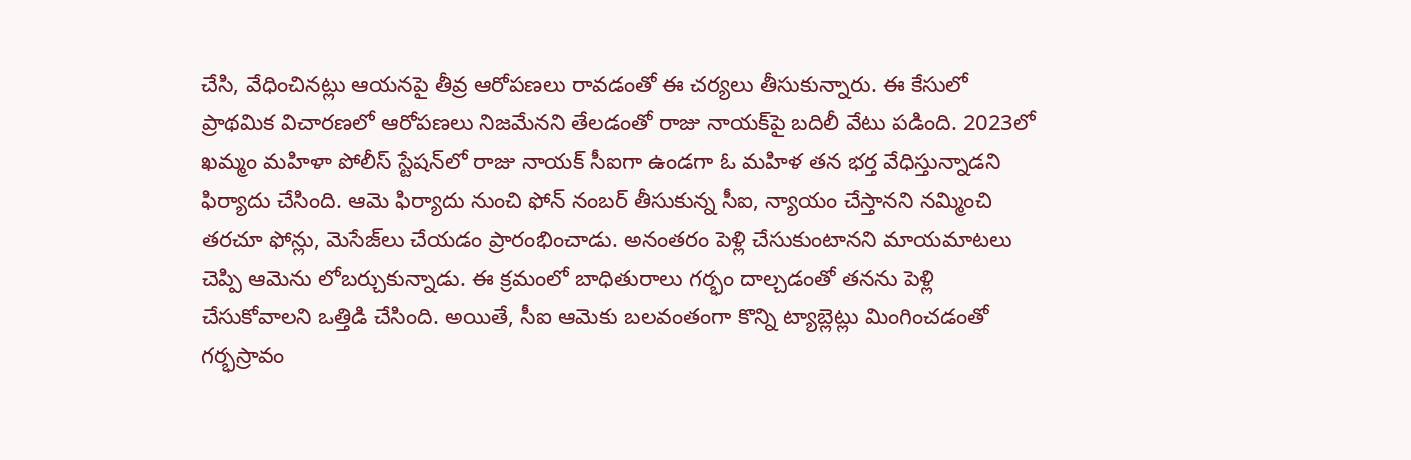చేసి, వేధించినట్లు ఆయనపై తీవ్ర ఆరోపణలు రావడంతో ఈ చర్యలు తీసుకున్నారు. ఈ కేసులో ప్రాథమిక విచారణలో ఆరోపణలు నిజమేనని తేలడంతో రాజు నాయక్‌పై బదిలీ వేటు పడింది. 2023లో ఖమ్మం మహిళా పోలీస్ స్టేషన్‌లో రాజు నాయక్ సీఐగా ఉండగా ఓ మహిళ తన భర్త వేధిస్తున్నాడని ఫిర్యాదు చేసింది. ఆమె ఫిర్యాదు నుంచి ఫోన్ నంబర్ తీసుకున్న సీఐ, న్యాయం చేస్తానని నమ్మించి తరచూ ఫోన్లు, మెసేజ్‌లు చేయడం ప్రారంభించాడు. అనంతరం పెళ్లి చేసుకుంటానని మాయమాటలు చెప్పి ఆమెను లోబర్చుకున్నాడు. ఈ క్రమంలో బాధితురాలు గర్భం దాల్చడంతో తనను పెళ్లి చేసుకోవాలని ఒత్తిడి చేసింది. అయితే, సీఐ ఆమెకు బలవంతంగా కొన్ని ట్యాబ్లెట్లు మింగించడంతో గర్భస్రావం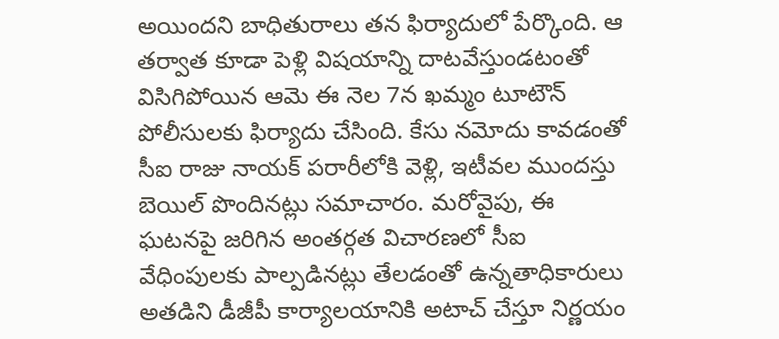అయిందని బాధితురాలు తన ఫిర్యాదులో పేర్కొంది. ఆ తర్వాత కూడా పెళ్లి విషయాన్ని దాటవేస్తుండటంతో విసిగిపోయిన ఆమె ఈ నెల 7న ఖమ్మం టూటౌన్ పోలీసులకు ఫిర్యాదు చేసింది. కేసు నమోదు కావడంతో సీఐ రాజు నాయక్ పరారీలోకి వెళ్లి, ఇటీవల ముందస్తు బెయిల్ పొందినట్లు సమాచారం. మరోవైపు, ఈ ఘటనపై జరిగిన అంతర్గత విచారణలో సీఐ వేధింపులకు పాల్పడినట్లు తేలడంతో ఉన్నతాధికారులు అతడిని డీజీపీ కార్యాలయానికి అటాచ్ చేస్తూ నిర్ణయం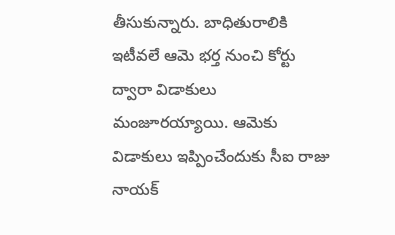తీసుకున్నారు. బాధితురాలికి ఇటీవలే ఆమె భర్త నుంచి కోర్టు ద్వారా విడాకులు మంజూరయ్యాయి. ఆమెకు విడాకులు ఇప్పించేందుకు సీఐ రాజు నాయక్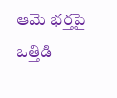ఆమె భర్తపై ఒత్తిడి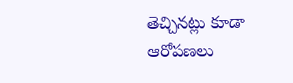తెచ్చినట్లు కూడా ఆరోపణలు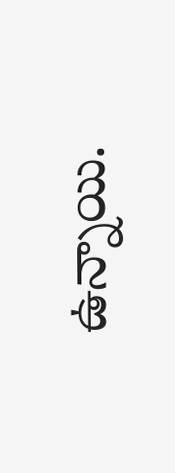ఉన్నాయి.